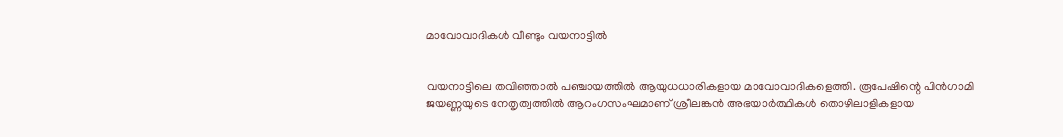മാവോവാദികള്‍ വീണ്ടും വയനാട്ടില്‍


വയനാട്ടിലെ തവിഞ്ഞാല്‍ പഞ്ചായത്തില്‍ ആയുധധാരികളായ മാവോവാദികളെത്തി. രൂപേഷിന്റെ പിന്‍ഗാമി ജയണ്ണയുടെ നേതൃത്വത്തില്‍ ആറംഗസംഘമാണ് ശ്രീലങ്കന്‍ അഭയാര്‍ത്ഥികള്‍ തൊഴിലാളികളായ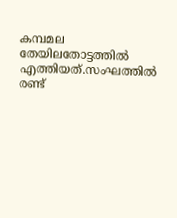കമ്പമല തേയിലതോട്ടത്തില്‍ എത്തിയത്.സംഘത്തില്‍ രണ്ട്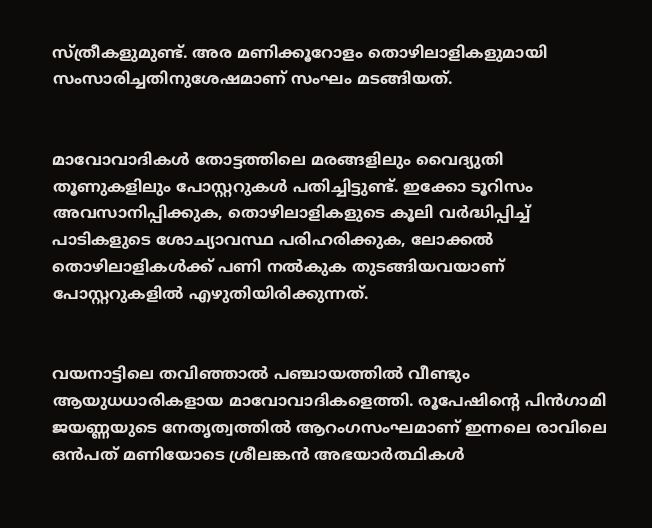സ്ത്രീകളുമുണ്ട്. അര മണിക്കൂറോളം തൊഴിലാളികളുമായി സംസാരിച്ചതിനുശേഷമാണ് സംഘം മടങ്ങിയത്.


മാവോവാദികള്‍ തോട്ടത്തിലെ മരങ്ങളിലും വൈദ്യുതി തൂണുകളിലും പോസ്റ്ററുകള്‍ പതിച്ചിട്ടുണ്ട്. ഇക്കോ ടൂറിസം അവസാനിപ്പിക്കുക, തൊഴിലാളികളുടെ കൂലി വര്‍ദ്ധിപ്പിച്ച് പാടികളുടെ ശോച്യാവസ്ഥ പരിഹരിക്കുക, ലോക്കല്‍ തൊഴിലാളികള്‍ക്ക് പണി നല്‍കുക തുടങ്ങിയവയാണ് പോസ്റ്ററുകളില്‍ എഴുതിയിരിക്കുന്നത്.


വയനാട്ടിലെ തവിഞ്ഞാല്‍ പഞ്ചായത്തില്‍ വീണ്ടും ആയുധധാരികളായ മാവോവാദികളെത്തി. രൂപേഷിന്റെ പിന്‍ഗാമി ജയണ്ണയുടെ നേതൃത്വത്തില്‍ ആറംഗസംഘമാണ് ഇന്നലെ രാവിലെ ഒന്‍പത് മണിയോടെ ശ്രീലങ്കന്‍ അഭയാര്‍ത്ഥികള്‍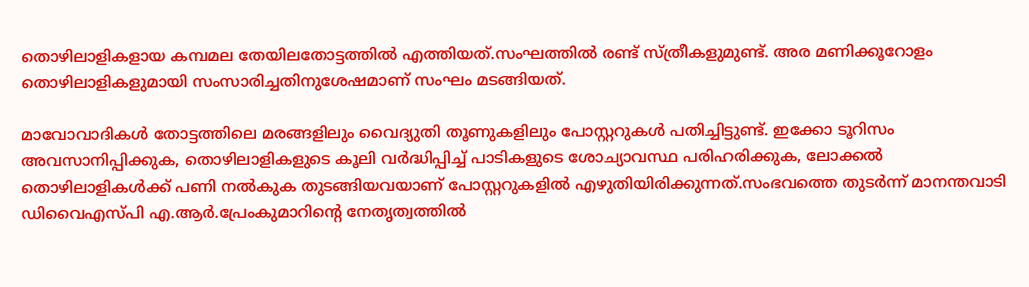തൊഴിലാളികളായ കമ്പമല തേയിലതോട്ടത്തില്‍ എത്തിയത്.സംഘത്തില്‍ രണ്ട് സ്ത്രീകളുമുണ്ട്. അര മണിക്കൂറോളം തൊഴിലാളികളുമായി സംസാരിച്ചതിനുശേഷമാണ് സംഘം മടങ്ങിയത്.

മാവോവാദികള്‍ തോട്ടത്തിലെ മരങ്ങളിലും വൈദ്യുതി തൂണുകളിലും പോസ്റ്ററുകള്‍ പതിച്ചിട്ടുണ്ട്. ഇക്കോ ടൂറിസം അവസാനിപ്പിക്കുക, തൊഴിലാളികളുടെ കൂലി വര്‍ദ്ധിപ്പിച്ച് പാടികളുടെ ശോച്യാവസ്ഥ പരിഹരിക്കുക, ലോക്കല്‍ തൊഴിലാളികള്‍ക്ക് പണി നല്‍കുക തുടങ്ങിയവയാണ് പോസ്റ്ററുകളില്‍ എഴുതിയിരിക്കുന്നത്.സംഭവത്തെ തുടര്‍ന്ന് മാനന്തവാടി ഡിവൈഎസ്പി എ.ആര്‍.പ്രേംകുമാറിന്റെ നേതൃത്വത്തില്‍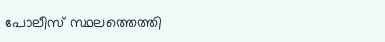പോലീസ് സ്ഥലത്തെത്തി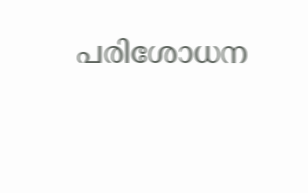പരിശോധന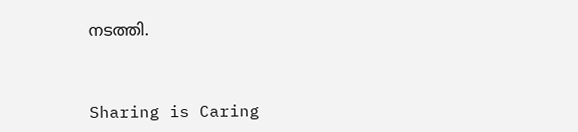നടത്തി.



Sharing is Caring